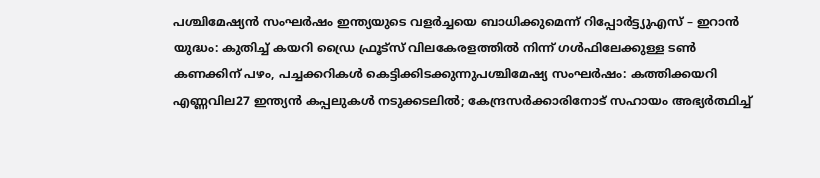പശ്ചിമേഷ്യന്‍ സംഘർഷം ഇന്ത്യയുടെ വളര്‍ച്ചയെ ബാധിക്കുമെന്ന് റിപ്പോർട്ട്യുഎസ് – ഇറാൻ യുദ്ധം: കുതിച്ച് കയറി ഡ്രൈ ഫ്രൂട്സ് വിലകേരളത്തില്‍ നിന്ന് ഗള്‍ഫിലേക്കുള്ള ടണ്‍ കണക്കിന് പഴം, പച്ചക്കറികള്‍ കെട്ടിക്കിടക്കുന്നുപശ്ചിമേഷ്യ സംഘർഷം: കത്തിക്കയറി എണ്ണവില27 ഇന്ത്യൻ കപ്പലുകൾ നടുക്കടലിൽ; കേന്ദ്രസർക്കാരിനോട് സഹായം അഭ്യർത്ഥിച്ച്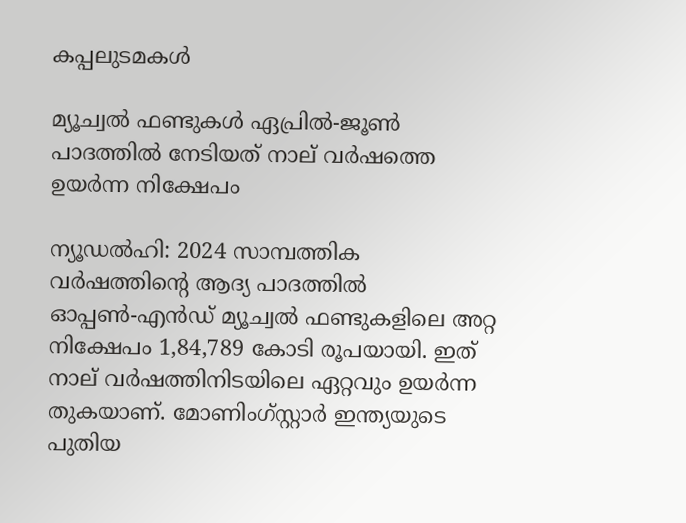കപ്പലുടമകൾ

മ്യൂച്വല്‍ ഫണ്ടുകള്‍ ഏപ്രില്‍-ജൂണ്‍ പാദത്തില്‍ നേടിയത് നാല് വര്‍ഷത്തെ ഉയര്‍ന്ന നിക്ഷേപം

ന്യൂഡല്‍ഹി: 2024 സാമ്പത്തിക വര്‍ഷത്തിന്റെ ആദ്യ പാദത്തില്‍ ഓപ്പണ്‍-എന്‍ഡ് മ്യൂച്വല്‍ ഫണ്ടുകളിലെ അറ്റ നിക്ഷേപം 1,84,789 കോടി രൂപയായി. ഇത് നാല് വര്‍ഷത്തിനിടയിലെ ഏറ്റവും ഉയര്‍ന്ന തുകയാണ്. മോണിംഗ്സ്റ്റാര്‍ ഇന്ത്യയുടെ പുതിയ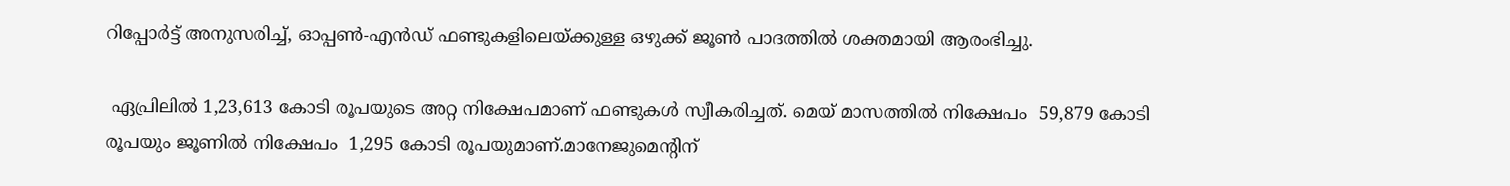റിപ്പോര്‍ട്ട് അനുസരിച്ച്, ഓപ്പണ്‍-എന്‍ഡ് ഫണ്ടുകളിലെയ്ക്കുള്ള ഒഴുക്ക് ജൂണ്‍ പാദത്തില്‍ ശക്തമായി ആരംഭിച്ചു.

 ഏപ്രിലില്‍ 1,23,613 കോടി രൂപയുടെ അറ്റ നിക്ഷേപമാണ് ഫണ്ടുകള്‍ സ്വീകരിച്ചത്. മെയ് മാസത്തില്‍ നിക്ഷേപം  59,879 കോടി രൂപയും ജൂണില്‍ നിക്ഷേപം  1,295 കോടി രൂപയുമാണ്.മാനേജുമെന്റിന്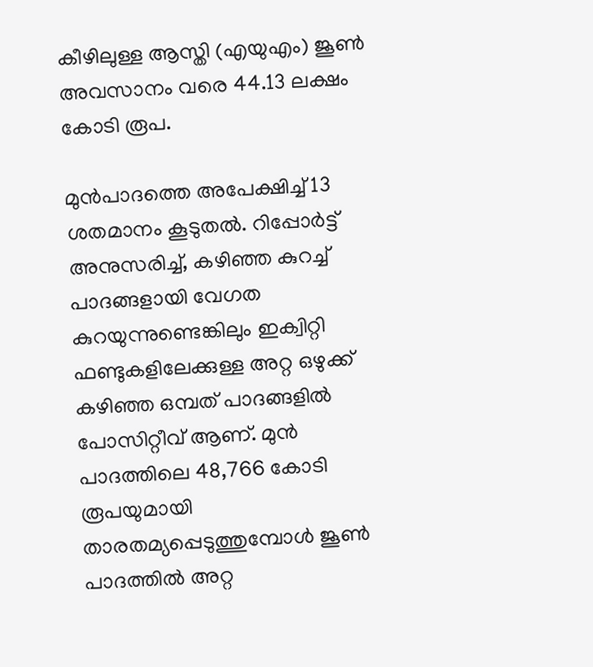കീഴിലുള്ള ആസ്തി (എയുഎം) ജൂണ്‍ അവസാനം വരെ 44.13 ലക്ഷം കോടി രൂപ.

മുന്‍പാദത്തെ അപേക്ഷിച്ച് 13 ശതമാനം കൂടുതല്‍. റിപ്പോര്‍ട്ട് അനുസരിച്ച്, കഴിഞ്ഞ കുറച്ച് പാദങ്ങളായി വേഗത കുറയുന്നുണ്ടെങ്കിലും ഇക്വിറ്റി ഫണ്ടുകളിലേക്കുള്ള അറ്റ ഒഴുക്ക് കഴിഞ്ഞ ഒമ്പത് പാദങ്ങളില്‍ പോസിറ്റീവ് ആണ്. മുന്‍ പാദത്തിലെ 48,766 കോടി രൂപയുമായി താരതമ്യപ്പെടുത്തുമ്പോള്‍ ജൂണ്‍ പാദത്തില്‍ അറ്റ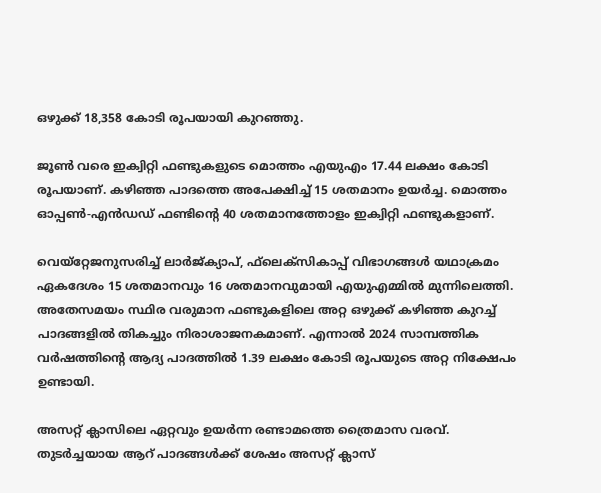ഒഴുക്ക് 18,358 കോടി രൂപയായി കുറഞ്ഞു.

ജൂണ്‍ വരെ ഇക്വിറ്റി ഫണ്ടുകളുടെ മൊത്തം എയുഎം 17.44 ലക്ഷം കോടി രൂപയാണ്. കഴിഞ്ഞ പാദത്തെ അപേക്ഷിച്ച് 15 ശതമാനം ഉയര്‍ച്ച. മൊത്തം ഓപ്പണ്‍-എന്‍ഡഡ് ഫണ്ടിന്റെ 40 ശതമാനത്തോളം ഇക്വിറ്റി ഫണ്ടുകളാണ്.

വെയ്‌റ്റേജനുസരിച്ച് ലാര്‍ജ്ക്യാപ്, ഫ്‌ലെക്‌സികാപ്പ് വിഭാഗങ്ങള്‍ യഥാക്രമം ഏകദേശം 15 ശതമാനവും 16 ശതമാനവുമായി എയുഎമ്മില്‍ മുന്നിലെത്തി. അതേസമയം സ്ഥിര വരുമാന ഫണ്ടുകളിലെ അറ്റ ഒഴുക്ക് കഴിഞ്ഞ കുറച്ച് പാദങ്ങളില്‍ തികച്ചും നിരാശാജനകമാണ്. എന്നാല്‍ 2024 സാമ്പത്തിക വര്‍ഷത്തിന്റെ ആദ്യ പാദത്തില്‍ 1.39 ലക്ഷം കോടി രൂപയുടെ അറ്റ നിക്ഷേപം ഉണ്ടായി.

അസറ്റ് ക്ലാസിലെ ഏറ്റവും ഉയര്‍ന്ന രണ്ടാമത്തെ ത്രൈമാസ വരവ്. തുടര്‍ച്ചയായ ആറ് പാദങ്ങള്‍ക്ക് ശേഷം അസറ്റ് ക്ലാസ്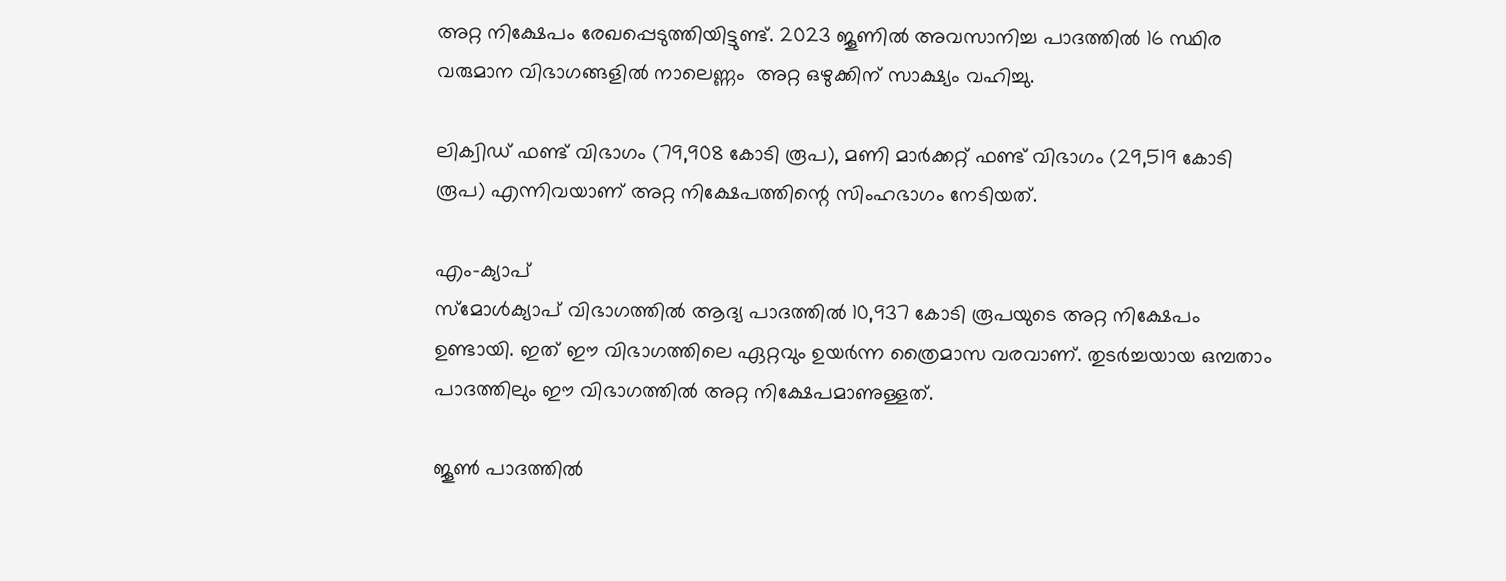അറ്റ നിക്ഷേപം രേഖപ്പെടുത്തിയിട്ടുണ്ട്. 2023 ജൂണില്‍ അവസാനിച്ച പാദത്തില്‍ 16 സ്ഥിര വരുമാന വിഭാഗങ്ങളില്‍ നാലെണ്ണം  അറ്റ ഒഴുക്കിന് സാക്ഷ്യം വഹിച്ചു.

ലിക്വിഡ് ഫണ്ട് വിഭാഗം (79,908 കോടി രൂപ), മണി മാര്‍ക്കറ്റ് ഫണ്ട് വിഭാഗം (29,519 കോടി രൂപ) എന്നിവയാണ് അറ്റ നിക്ഷേപത്തിന്റെ സിംഹഭാഗം നേടിയത്.

എം-ക്യാപ്
സ്‌മോള്‍ക്യാപ് വിഭാഗത്തില്‍ ആദ്യ പാദത്തില്‍ 10,937 കോടി രൂപയുടെ അറ്റ നിക്ഷേപം ഉണ്ടായി. ഇത് ഈ വിഭാഗത്തിലെ ഏറ്റവും ഉയര്‍ന്ന ത്രൈമാസ വരവാണ്. തുടര്‍ച്ചയായ ഒമ്പതാം പാദത്തിലും ഈ വിഭാഗത്തില്‍ അറ്റ നിക്ഷേപമാണുള്ളത്.

ജൂണ്‍ പാദത്തില്‍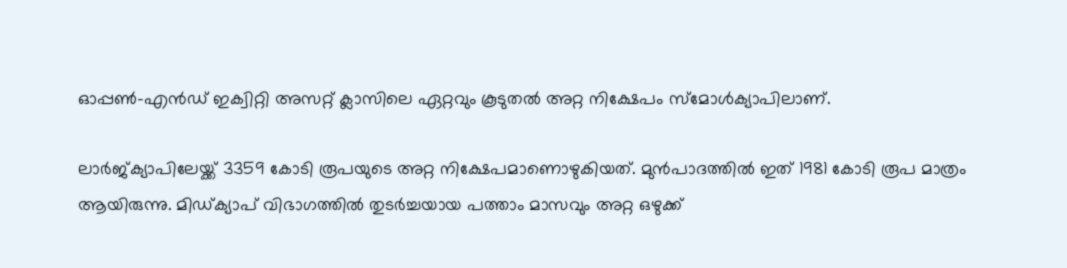ഓപ്പണ്‍-എന്‍ഡ് ഇക്വിറ്റി അസറ്റ് ക്ലാസിലെ ഏറ്റവും കൂടുതല്‍ അറ്റ നിക്ഷേപം സ്‌മോള്‍ക്യാപിലാണ്.

ലാര്‍ജ്ക്യാപിലേയ്ക്ക് 3359 കോടി രൂപയുടെ അറ്റ നിക്ഷേപമാണൊഴുകിയത്. മുന്‍പാദത്തില്‍ ഇത് 1981 കോടി രൂപ മാത്രം ആയിരുന്നു. മിഡ്ക്യാപ് വിഭാഗത്തില്‍ തുടര്‍ച്ചയായ പത്താം മാസവും അറ്റ ഒഴുക്ക്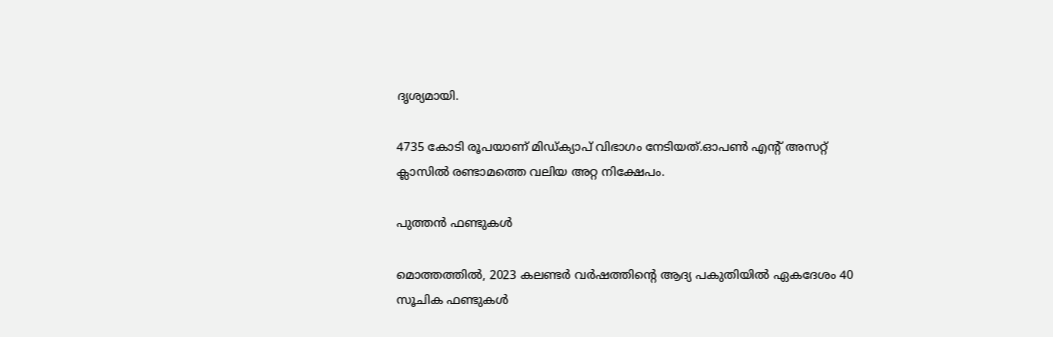ദൃശ്യമായി.

4735 കോടി രൂപയാണ് മിഡ്ക്യാപ് വിഭാഗം നേടിയത്.ഓപണ്‍ എന്റ് അസറ്റ് ക്ലാസില്‍ രണ്ടാമത്തെ വലിയ അറ്റ നിക്ഷേപം.

പുത്തന്‍ ഫണ്ടുകള്‍

മൊത്തത്തില്‍, 2023 കലണ്ടര്‍ വര്‍ഷത്തിന്റെ ആദ്യ പകുതിയില്‍ ഏകദേശം 40 സൂചിക ഫണ്ടുകള്‍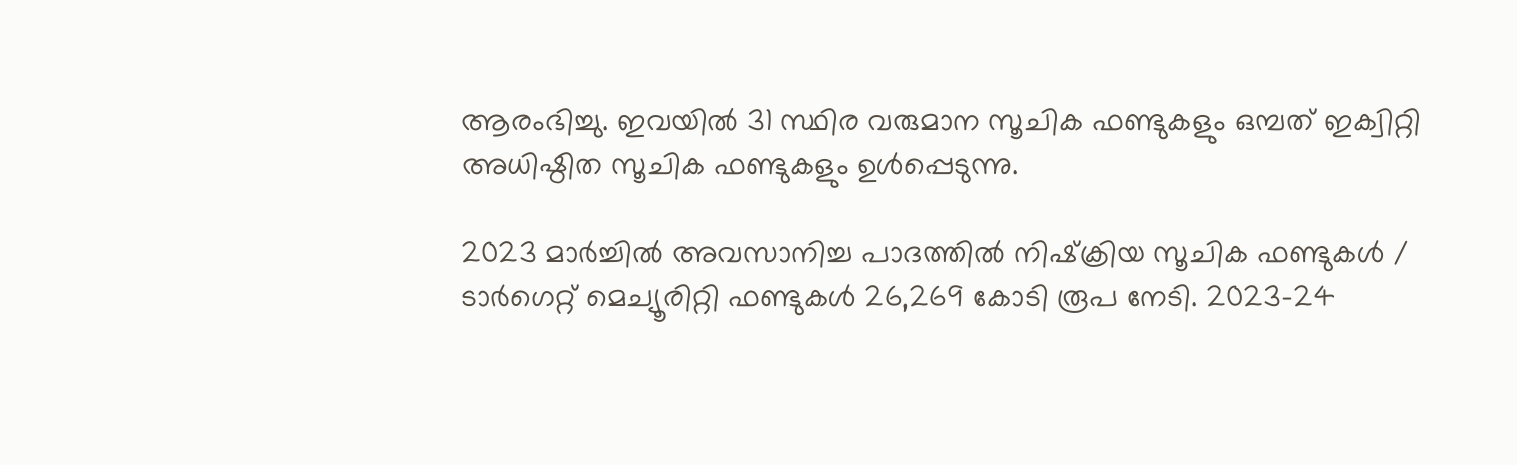ആരംഭിച്ചു. ഇവയില്‍ 31 സ്ഥിര വരുമാന സൂചിക ഫണ്ടുകളും ഒമ്പത് ഇക്വിറ്റി അധിഷ്ഠിത സൂചിക ഫണ്ടുകളും ഉള്‍പ്പെടുന്നു.

2023 മാര്‍ച്ചില്‍ അവസാനിച്ച പാദത്തില്‍ നിഷ്‌ക്രിയ സൂചിക ഫണ്ടുകള്‍ / ടാര്‍ഗെറ്റ് മെച്യൂരിറ്റി ഫണ്ടുകള്‍ 26,269 കോടി രൂപ നേടി. 2023-24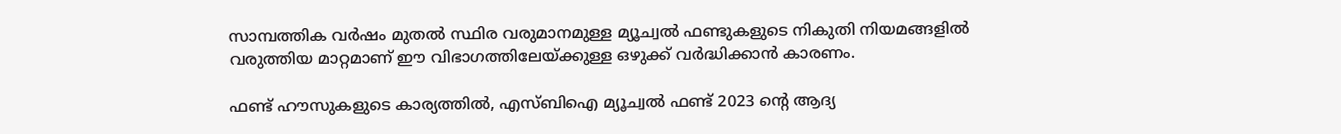സാമ്പത്തിക വര്‍ഷം മുതല്‍ സ്ഥിര വരുമാനമുള്ള മ്യൂച്വല്‍ ഫണ്ടുകളുടെ നികുതി നിയമങ്ങളില്‍ വരുത്തിയ മാറ്റമാണ് ഈ വിഭാഗത്തിലേയ്ക്കുള്ള ഒഴുക്ക് വര്‍ദ്ധിക്കാന്‍ കാരണം.

ഫണ്ട് ഹൗസുകളുടെ കാര്യത്തില്‍, എസ്ബിഐ മ്യൂച്വല്‍ ഫണ്ട് 2023 ന്റെ ആദ്യ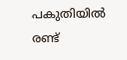പകുതിയില്‍ രണ്ട്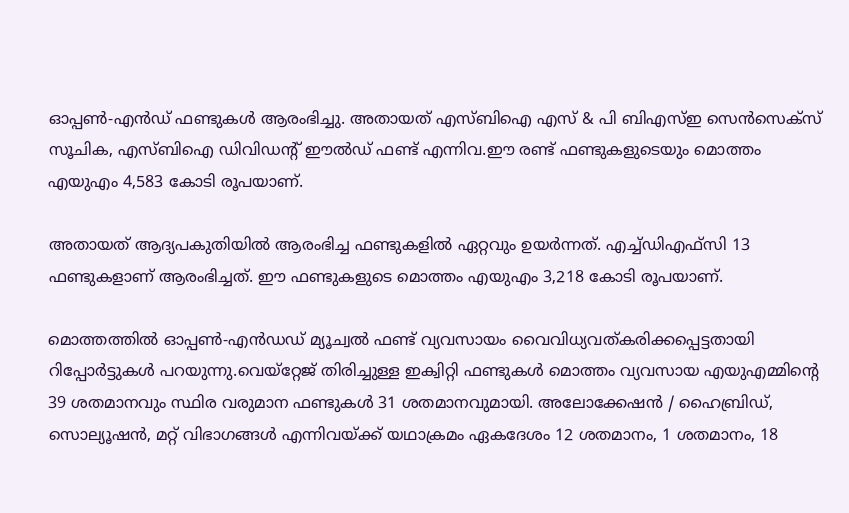ഓപ്പണ്‍-എന്‍ഡ് ഫണ്ടുകള്‍ ആരംഭിച്ചു. അതായത് എസ്ബിഐ എസ് & പി ബിഎസ്ഇ സെന്‍സെക്‌സ് സൂചിക, എസ്ബിഐ ഡിവിഡന്റ് ഈല്‍ഡ് ഫണ്ട് എന്നിവ.ഈ രണ്ട് ഫണ്ടുകളുടെയും മൊത്തം എയുഎം 4,583 കോടി രൂപയാണ്.

അതായത് ആദ്യപകുതിയില്‍ ആരംഭിച്ച ഫണ്ടുകളില്‍ ഏറ്റവും ഉയര്‍ന്നത്. എച്ച്ഡിഎഫ്‌സി 13 ഫണ്ടുകളാണ് ആരംഭിച്ചത്. ഈ ഫണ്ടുകളുടെ മൊത്തം എയുഎം 3,218 കോടി രൂപയാണ്.

മൊത്തത്തില്‍ ഓപ്പണ്‍-എന്‍ഡഡ് മ്യൂച്വല്‍ ഫണ്ട് വ്യവസായം വൈവിധ്യവത്കരിക്കപ്പെട്ടതായി റിപ്പോര്‍ട്ടുകള്‍ പറയുന്നു.വെയ്‌റ്റേജ് തിരിച്ചുള്ള ഇക്വിറ്റി ഫണ്ടുകള്‍ മൊത്തം വ്യവസായ എയുഎമ്മിന്റെ 39 ശതമാനവും സ്ഥിര വരുമാന ഫണ്ടുകള്‍ 31 ശതമാനവുമായി. അലോക്കേഷന്‍ / ഹൈബ്രിഡ്, സൊല്യൂഷന്‍, മറ്റ് വിഭാഗങ്ങള്‍ എന്നിവയ്ക്ക് യഥാക്രമം ഏകദേശം 12 ശതമാനം, 1 ശതമാനം, 18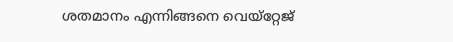ശതമാനം എന്നിങ്ങനെ വെയ്‌റ്റേജ്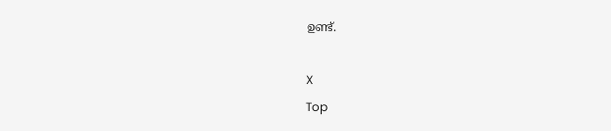ഉണ്ട്.

X
Top